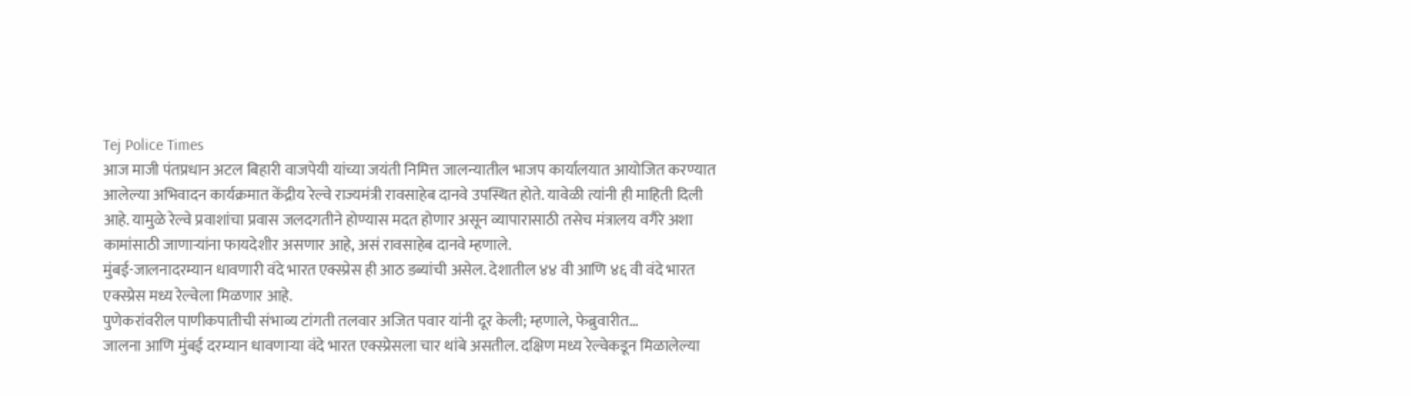Tej Police Times
आज माजी पंतप्रधान अटल बिहारी वाजपेयी यांच्या जयंती निमित्त जालन्यातील भाजप कार्यालयात आयोजित करण्यात आलेल्या अभिवादन कार्यक्रमात केंद्रीय रेल्वे राज्यमंत्री रावसाहेब दानवे उपस्थित होते. यावेळी त्यांनी ही माहिती दिली आहे. यामुळे रेल्वे प्रवाशांचा प्रवास जलदगतीने होण्यास मदत होणार असून व्यापारासाठी तसेच मंत्रालय वगैरे अशा कामांसाठी जाणाऱ्यांना फायदेशीर असणार आहे, असं रावसाहेब दानवे म्हणाले.
मुंबई-जालनादरम्यान धावणारी वंदे भारत एक्स्प्रेस ही आठ डब्यांची असेल. देशातील ४४ वी आणि ४६ वी वंदे भारत एक्स्प्रेस मध्य रेल्वेला मिळणार आहे.
पुणेकरांवरील पाणीकपातीची संभाव्य टांगती तलवार अजित पवार यांनी दूर केली; म्हणाले, फेब्रुवारीत…
जालना आणि मुंबई दरम्यान धावणाऱ्या वंदे भारत एक्स्प्रेसला चार थांबे असतील. दक्षिण मध्य रेल्वेकडून मिळालेल्या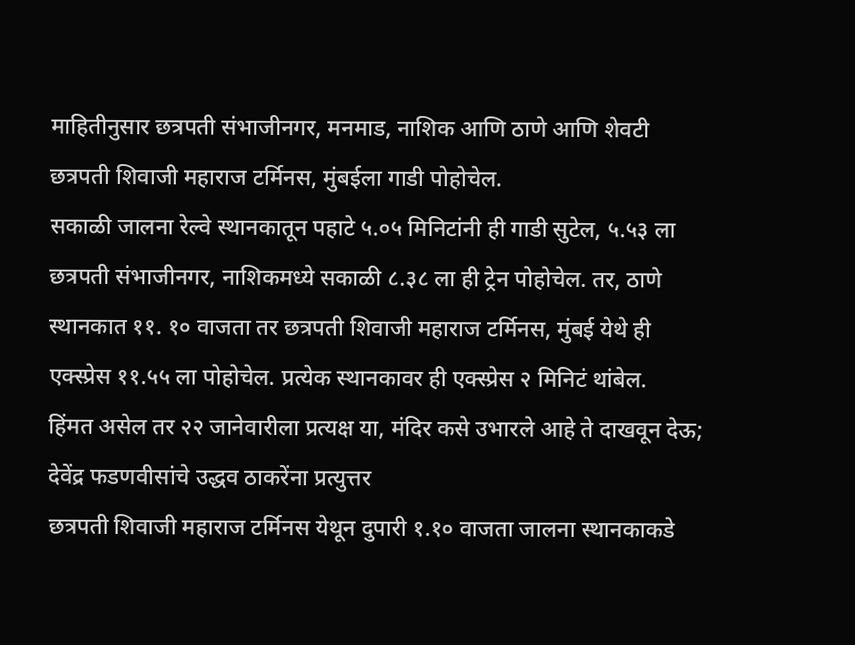माहितीनुसार छत्रपती संभाजीनगर, मनमाड, नाशिक आणि ठाणे आणि शेवटी छत्रपती शिवाजी महाराज टर्मिनस, मुंबईला गाडी पोहोचेल.
सकाळी जालना रेल्वे स्थानकातून पहाटे ५.०५ मिनिटांनी ही गाडी सुटेल, ५.५३ ला छत्रपती संभाजीनगर, नाशिकमध्ये सकाळी ८.३८ ला ही ट्रेन पोहोचेल. तर, ठाणे स्थानकात ११. १० वाजता तर छत्रपती शिवाजी महाराज टर्मिनस, मुंबई येथे ही एक्स्प्रेस ११.५५ ला पोहोचेल. प्रत्येक स्थानकावर ही एक्स्प्रेस २ मिनिटं थांबेल.
हिंमत असेल तर २२ जानेवारीला प्रत्यक्ष या, मंदिर कसे उभारले आहे ते दाखवून देऊ; देवेंद्र फडणवीसांचे उद्धव ठाकरेंना प्रत्युत्तर
छत्रपती शिवाजी महाराज टर्मिनस येथून दुपारी १.१० वाजता जालना स्थानकाकडे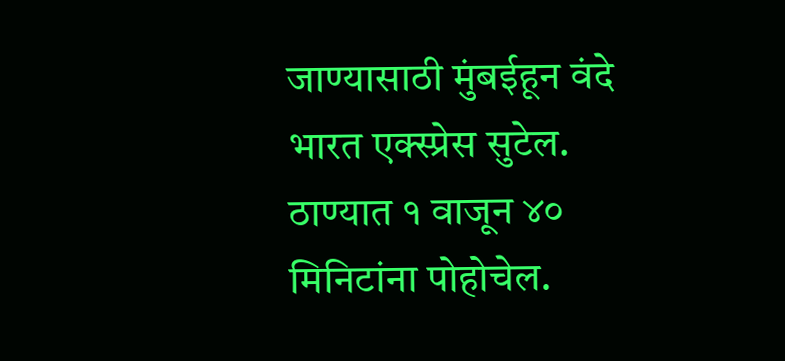जाण्यासाठी मुंबईहून वंदे भारत एक्स्प्रेस सुटेल. ठाण्यात १ वाजून ४० मिनिटांना पोहोचेल.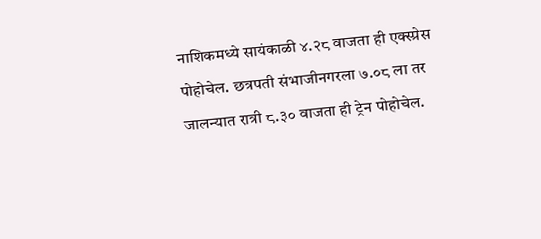नाशिकमध्ये सायंकाळी ४.२८ वाजता ही एक्स्प्रेस पोहोचेल. छत्रपती संभाजीनगरला ७.०८ ला तर जालन्यात रात्री ८.३० वाजता ही ट्रेन पोहोचेल.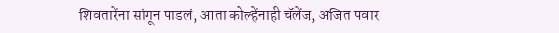शिवतारेंना सांगून पाडलं, आता कोल्हेंनाही चॅलेंज, अजित पवार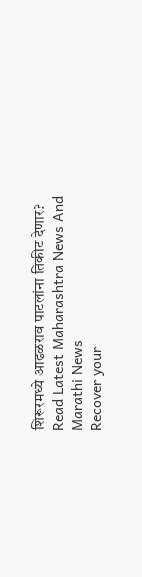शिरूरमध्ये आढळराव पाटलांना तिकीट देणार?
Read Latest Maharashtra News And Marathi News
Recover your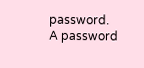password.
A password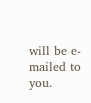will be e-mailed to you.